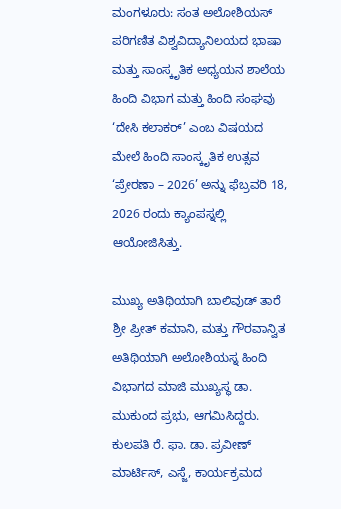ಮಂಗಳೂರು: ಸಂತ ಅಲೋಶಿಯಸ್ ಪರಿಗಣಿತ ವಿಶ್ವವಿದ್ಯಾನಿಲಯದ ಭಾಷಾ ಮತ್ತು ಸಾಂಸ್ಕೃತಿಕ ಅಧ್ಯಯನ ಶಾಲೆಯ ಹಿಂದಿ ವಿಭಾಗ ಮತ್ತು ಹಿಂದಿ ಸಂಘವು ‘ದೇಸಿ ಕಲಾಕರ್’ ಎಂಬ ವಿಷಯದ ಮೇಲೆ ಹಿಂದಿ ಸಾಂಸ್ಕೃತಿಕ ಉತ್ಸವ ‘ಪ್ರೇರಣಾ – 2026’ ಅನ್ನು ಫೆಬ್ರವರಿ 18, 2026 ರಂದು ಕ್ಯಾಂಪಸ್ನಲ್ಲಿ ಆಯೋಜಿಸಿತ್ತು.

ಮುಖ್ಯ ಅತಿಥಿಯಾಗಿ ಬಾಲಿವುಡ್ ತಾರೆ ಶ್ರೀ ಪ್ರೀತ್ ಕಮಾನಿ, ಮತ್ತು ಗೌರವಾನ್ವಿತ ಅತಿಥಿಯಾಗಿ ಅಲೋಶಿಯಸ್ನ ಹಿಂದಿ ವಿಭಾಗದ ಮಾಜಿ ಮುಖ್ಯಸ್ಥ ಡಾ. ಮುಕುಂದ ಪ್ರಭು, ಆಗಮಿಸಿದ್ದರು. ಕುಲಪತಿ ರೆ. ಫಾ. ಡಾ. ಪ್ರವೀಣ್ ಮಾರ್ಟಿಸ್, ಎಸ್ಜೆ, ಕಾರ್ಯಕ್ರಮದ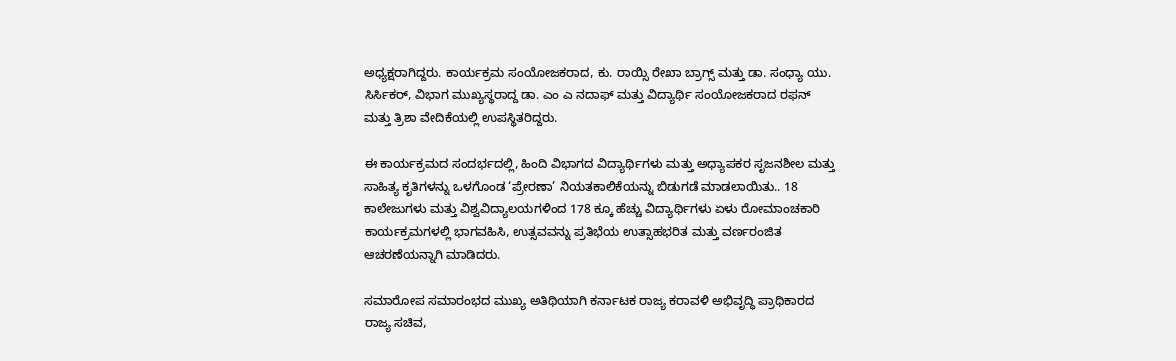ಅಧ್ಯಕ್ಷರಾಗಿದ್ದರು. ಕಾರ್ಯಕ್ರಮ ಸಂಯೋಜಕರಾದ, ಕು. ರಾಯ್ಸಿ ರೇಖಾ ಬ್ರಾಗ್ಸ್ ಮತ್ತು ಡಾ. ಸಂಧ್ಯಾ ಯು. ಸಿರ್ಸಿಕರ್, ವಿಭಾಗ ಮುಖ್ಯಸ್ಥರಾದ್ದ ಡಾ. ಎಂ ಎ ನದಾಫ್ ಮತ್ತು ವಿದ್ಯಾರ್ಥಿ ಸಂಯೋಜಕರಾದ ರಫನ್ ಮತ್ತು ತ್ರಿಶಾ ವೇದಿಕೆಯಲ್ಲಿ ಉಪಸ್ಥಿತರಿದ್ದರು.

ಈ ಕಾರ್ಯಕ್ರಮದ ಸಂದರ್ಭದಲ್ಲಿ, ಹಿಂದಿ ವಿಭಾಗದ ವಿದ್ಯಾರ್ಥಿಗಳು ಮತ್ತು ಅಧ್ಯಾಪಕರ ಸೃಜನಶೀಲ ಮತ್ತು ಸಾಹಿತ್ಯ ಕೃತಿಗಳನ್ನು ಒಳಗೊಂಡ ‘ಪ್ರೇರಣಾ’ ನಿಯತಕಾಲಿಕೆಯನ್ನು ಬಿಡುಗಡೆ ಮಾಡಲಾಯಿತು.. 18 ಕಾಲೇಜುಗಳು ಮತ್ತು ವಿಶ್ವವಿದ್ಯಾಲಯಗಳಿಂದ 178 ಕ್ಕೂ ಹೆಚ್ಚು ವಿದ್ಯಾರ್ಥಿಗಳು ಏಳು ರೋಮಾಂಚಕಾರಿ ಕಾರ್ಯಕ್ರಮಗಳಲ್ಲಿ ಭಾಗವಹಿಸಿ, ಉತ್ಸವವನ್ನು ಪ್ರತಿಭೆಯ ಉತ್ಸಾಹಭರಿತ ಮತ್ತು ವರ್ಣರಂಜಿತ ಆಚರಣೆಯನ್ನಾಗಿ ಮಾಡಿದರು.

ಸಮಾರೋಪ ಸಮಾರಂಭದ ಮುಖ್ಯ ಅತಿಥಿಯಾಗಿ ಕರ್ನಾಟಕ ರಾಜ್ಯ ಕರಾವಳಿ ಅಭಿವೃದ್ಧಿ ಪ್ರಾಧಿಕಾರದ ರಾಜ್ಯ ಸಚಿವ,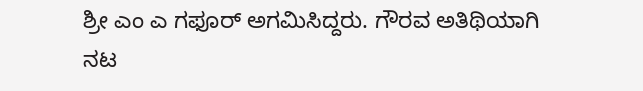ಶ್ರೀ ಎಂ ಎ ಗಫೂರ್ ಅಗಮಿಸಿದ್ದರು. ಗೌರವ ಅತಿಥಿಯಾಗಿ ನಟ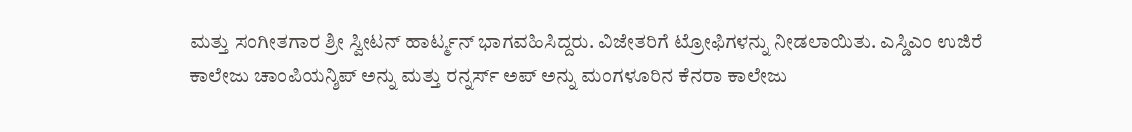ಮತ್ತು ಸಂಗೀತಗಾರ ಶ್ರೀ ಸ್ವೀಟನ್ ಹಾರ್ಟ್ಮನ್ ಭಾಗವಹಿಸಿದ್ದರು. ವಿಜೇತರಿಗೆ ಟ್ರೋಫಿಗಳನ್ನು ನೀಡಲಾಯಿತು. ಎಸ್ಡಿಎಂ ಉಜಿರೆ ಕಾಲೇಜು ಚಾಂಪಿಯನ್ಶಿಪ್ ಅನ್ನು ಮತ್ತು ರನ್ನರ್ಸ್ ಅಪ್ ಅನ್ನು ಮಂಗಳೂರಿನ ಕೆನರಾ ಕಾಲೇಜು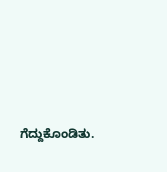ಗೆದ್ದುಕೊಂಡಿತು.